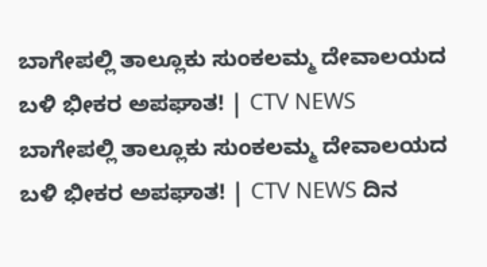ಬಾಗೇಪಲ್ಲಿ ತಾಲ್ಲೂಕು ಸುಂಕಲಮ್ಮ ದೇವಾಲಯದ ಬಳಿ ಭೀಕರ ಅಪಘಾತ! | CTV NEWS
ಬಾಗೇಪಲ್ಲಿ ತಾಲ್ಲೂಕು ಸುಂಕಲಮ್ಮ ದೇವಾಲಯದ ಬಳಿ ಭೀಕರ ಅಪಘಾತ! | CTV NEWS ದಿನ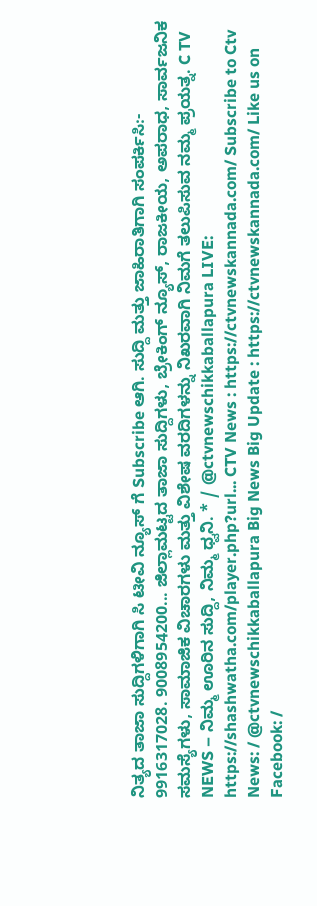ನಿತ್ಯದ ತಾಜಾ ಸುದ್ದಿಗಳಿಗಾಗಿ ಸಿ ಟೀವಿ ನ್ಯೂಸ್ ಗೆ Subscribe ಆಗಿ. ಸುದ್ದಿ ಮತ್ತು ಜಾಹಿರಾತಿಗಾಗಿ ಸಂಪರ್ಕಿಸಿ:- 9916317028. 9008954200... ಜಿಲ್ಲಾಮಟ್ಟದ ತಾಜಾ ಸುದ್ದಿಗಳು, ಬ್ರೇಕಿಂಗ್ ನ್ಯೂಸ್, ರಾಜಕೀಯ, ಅಪರಾಧ, ಸಾರ್ವಜನಿಕ ಸಮಸ್ಯೆಗಳು, ಸಾಮಾಜಿಕ ವಿಚಾರಗಳು ಮತ್ತು ವಿಶೇಷ ವರದಿಗಳನ್ನು ನಿಖರವಾಗಿ ನಿಮಗೆ ತಲುಪಿಸುವ ನಮ್ಮ ಪ್ರಯತ್ನ. C TV NEWS – ನಿಮ್ಮ ಊರಿನ ಸುದ್ದಿ, ನಿಮ್ಮ ಧ್ವನಿ. * / @ctvnewschikkaballapura LIVE: https://shashwatha.com/player.php?url... CTV News : https://ctvnewskannada.com/ Subscribe to Ctv News: / @ctvnewschikkaballapura Big News Big Update : https://ctvnewskannada.com/ Like us on Facebook: /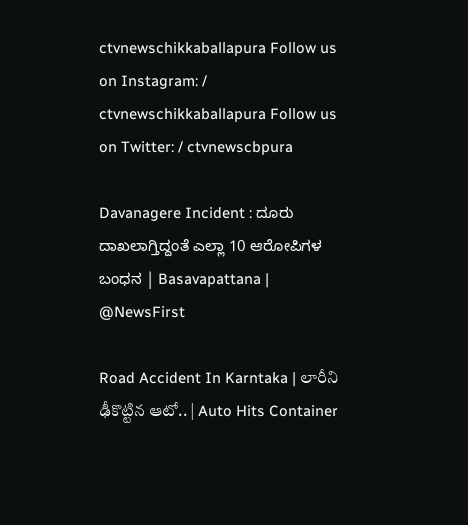ctvnewschikkaballapura Follow us on Instagram: / ctvnewschikkaballapura Follow us on Twitter: / ctvnewscbpura

Davanagere Incident : ದೂರು ದಾಖಲಾಗ್ತಿದ್ದಂತೆ ಎಲ್ಲಾ 10 ಆರೋಪಿಗಳ ಬಂಧನ | Basavapattana | @NewsFirst

Road Accident In Karntaka | లారీని ఢీకొట్టిన ఆటో.. | Auto Hits Container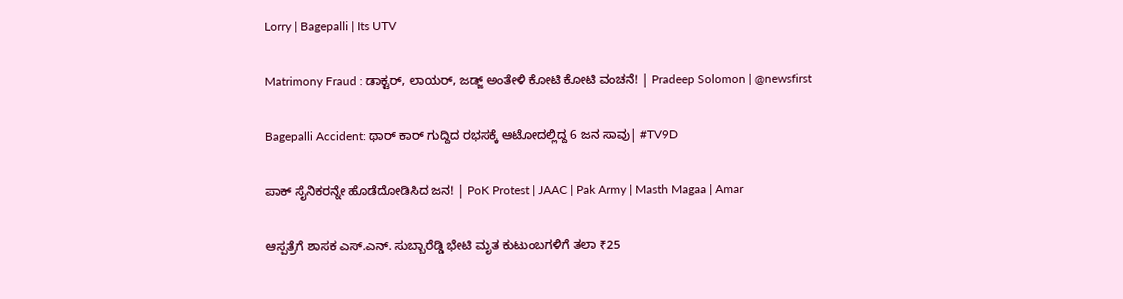Lorry | Bagepalli | Its UTV

Matrimony Fraud : ಡಾಕ್ಟರ್, ಲಾಯರ್, ಜಡ್ಜ್ ಅಂತೇಳಿ ಕೋಟಿ ಕೋಟಿ ವಂಚನೆ! | Pradeep Solomon | @newsfirst

Bagepalli Accident: ಥಾರ್ ಕಾರ್ ಗುದ್ದಿದ ರಭಸಕ್ಕೆ ಆಟೋದಲ್ಲಿದ್ದ 6 ಜನ ಸಾವು| #TV9D

ಪಾಕ್ ಸೈನಿಕರನ್ನೇ ಹೊಡೆದೋಡಿಸಿದ ಜನ! | PoK Protest | JAAC | Pak Army | Masth Magaa | Amar

ಆಸ್ಪತ್ರೆಗೆ ಶಾಸಕ ಎಸ್.ಎನ್. ಸುಬ್ಬಾರೆಡ್ಡಿ ಭೇಟಿ ಮೃತ ಕುಟುಂಬಗಳಿಗೆ ತಲಾ ₹25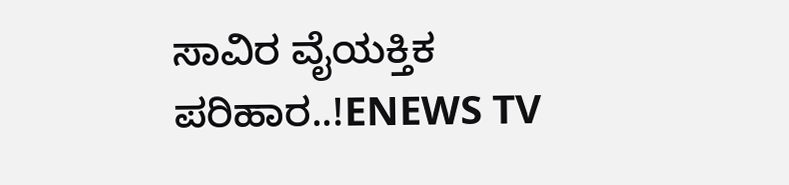ಸಾವಿರ ವೈಯಕ್ತಿಕ ಪರಿಹಾರ..!ENEWS TV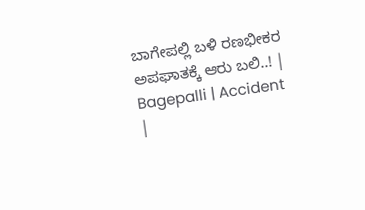ಬಾಗೇಪಲ್ಲಿ ಬಳಿ ರಣಭೀಕರ ಅಪಘಾತಕ್ಕೆ ಆರು ಬಲಿ..! | Bagepalli | Accident |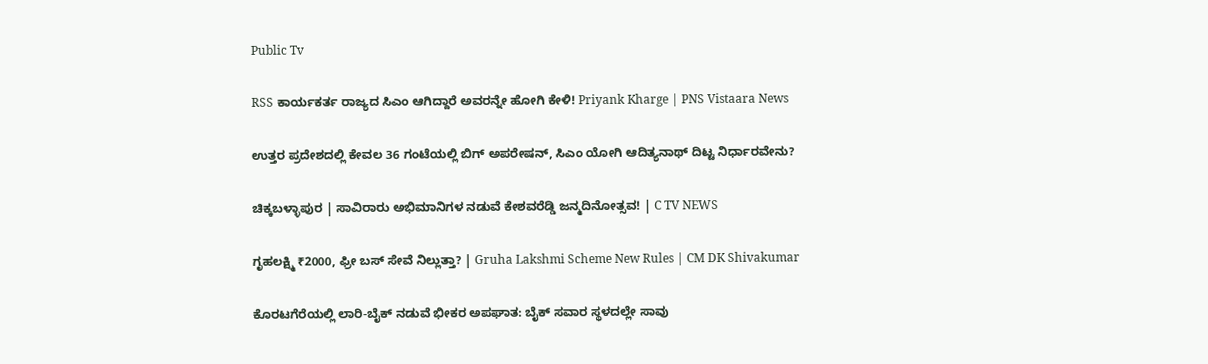Public Tv

RSS ಕಾರ್ಯಕರ್ತ ರಾಜ್ಯದ ಸಿಎಂ ಆಗಿದ್ದಾರೆ ಅವರನ್ನೇ ಹೋಗಿ ಕೇಳಿ! Priyank Kharge | PNS Vistaara News

ಉತ್ತರ ಪ್ರದೇಶದಲ್ಲಿ ಕೇವಲ 36 ಗಂಟೆಯಲ್ಲಿ ಬಿಗ್ ಅಪರೇಷನ್, ಸಿಎಂ ಯೋಗಿ ಆದಿತ್ಯನಾಥ್ ದಿಟ್ಟ ನಿರ್ಧಾರವೇನು?

ಚಿಕ್ಕಬಳ್ಳಾಪುರ | ಸಾವಿರಾರು ಅಭಿಮಾನಿಗಳ ನಡುವೆ ಕೇಶವರೆಡ್ಡಿ ಜನ್ಮದಿನೋತ್ಸವ! | C TV NEWS

ಗೃಹಲಕ್ಷ್ಮಿ ₹2000, ಫ್ರೀ ಬಸ್ ಸೇವೆ ನಿಲ್ಲುತ್ತಾ? | Gruha Lakshmi Scheme New Rules | CM DK Shivakumar

ಕೊರಟಗೆರೆಯಲ್ಲಿ ಲಾರಿ-ಬೈಕ್ ನಡುವೆ ಭೀಕರ ಅಪಘಾತ: ಬೈಕ್ ಸವಾರ ಸ್ಥಳದಲ್ಲೇ ಸಾವು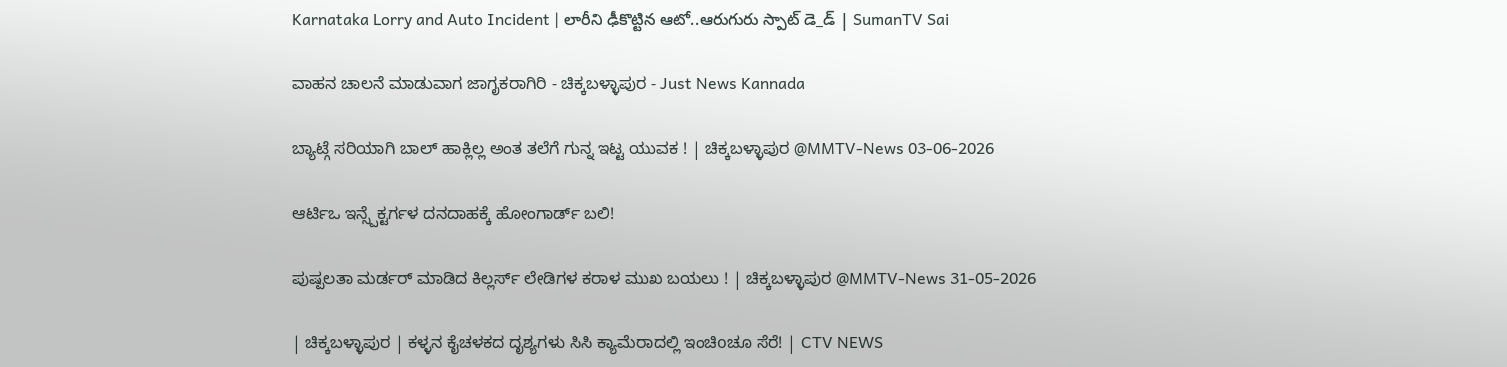Karnataka Lorry and Auto Incident | లారీని ఢీకొట్టిన ఆటో..ఆరుగురు స్పాట్ డె_డ్ | SumanTV Sai

ವಾಹನ ಚಾಲನೆ ಮಾಡುವಾಗ ಜಾಗೃಕರಾಗಿರಿ - ಚಿಕ್ಕಬಳ್ಳಾಪುರ - Just News Kannada

ಬ್ಯಾಟ್ಗೆ ಸರಿಯಾಗಿ ಬಾಲ್ ಹಾಕ್ಲಿಲ್ಲ ಅಂತ ತಲೆಗೆ ಗುನ್ನ ಇಟ್ಟ ಯುವಕ ! | ಚಿಕ್ಕಬಳ್ಳಾಪುರ @MMTV-News 03-06-2026

ಆರ್ಟಿಒ ಇನ್ಸ್ಪೆಕ್ಟರ್ಗಳ ದನದಾಹಕ್ಕೆ ಹೋಂಗಾರ್ಡ್ ಬಲಿ!

ಪುಷ್ಪಲತಾ ಮರ್ಡರ್ ಮಾಡಿದ ಕಿಲ್ಲರ್ಸ್ ಲೇಡಿಗಳ ಕರಾಳ ಮುಖ ಬಯಲು ! | ಚಿಕ್ಕಬಳ್ಳಾಪುರ @MMTV-News 31-05-2026

| ಚಿಕ್ಕಬಳ್ಳಾಪುರ | ಕಳ್ಳನ ಕೈಚಳಕದ ದೃಶ್ಯಗಳು ಸಿಸಿ ಕ್ಯಾಮೆರಾದಲ್ಲಿ ಇಂಚಿoಚೂ ಸೆರೆ! | CTV NEWS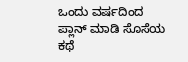ಒಂದು ವರ್ಷದಿಂದ ಪ್ಲಾನ್ ಮಾಡಿ ಸೊಸೆಯ ಕಥೆ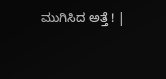ಮುಗಿಸಿದ ಅತ್ತೆ ! |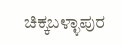ಚಿಕ್ಕಬಳ್ಳಾಪುರ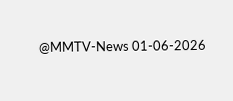@MMTV-News 01-06-2026